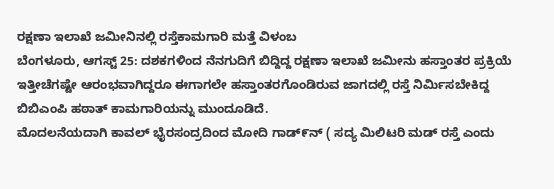ರಕ್ಷಣಾ ಇಲಾಖೆ ಜಮೀನಿನಲ್ಲಿ ರಸ್ತೆಕಾಮಗಾರಿ ಮತ್ತೆ ವಿಳಂಬ
ಬೆಂಗಳೂರು, ಆಗಸ್ಟ್ 25: ದಶಕಗಳಿಂದ ನೆನಗುದಿಗೆ ಬಿದ್ದಿದ್ದ ರಕ್ಷಣಾ ಇಲಾಖೆ ಜಮೀನು ಹಸ್ತಾಂತರ ಪ್ರಕ್ರಿಯೆ ಇತ್ತೀಚೆಗಷ್ಟೇ ಆರಂಭವಾಗಿದ್ದರೂ ಈಗಾಗಲೇ ಹಸ್ತಾಂತರಗೊಂಡಿರುವ ಜಾಗದಲ್ಲಿ ರಸ್ತೆ ನಿರ್ಮಿಸಬೇಕಿದ್ದ ಬಿಬಿಎಂಪಿ ಹಠಾತ್ ಕಾಮಗಾರಿಯನ್ನು ಮುಂದೂಡಿದೆ.
ಮೊದಲನೆಯದಾಗಿ ಕಾವಲ್ ಭೈರಸಂದ್ರದಿಂದ ಮೋದಿ ಗಾಡ್೯ನ್ ( ಸದ್ಯ ಮಿಲಿಟರಿ ಮಡ್ ರಸ್ತೆ ಎಂದು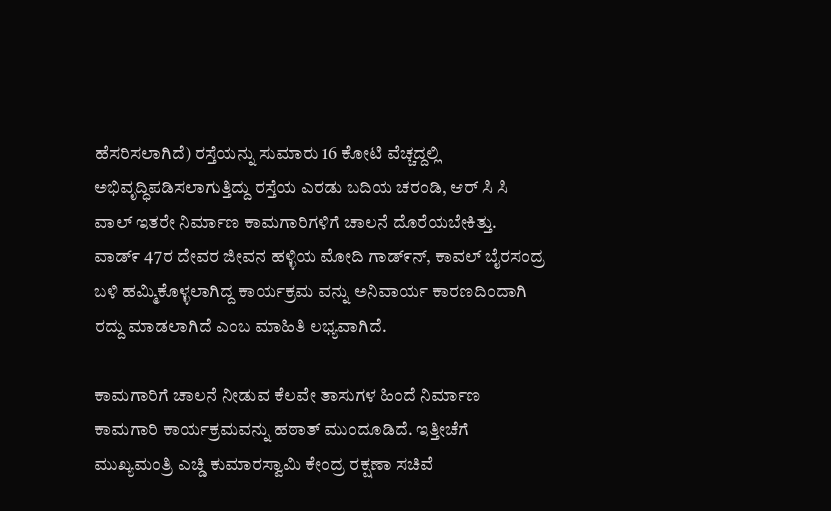ಹೆಸರಿಸಲಾಗಿದೆ) ರಸ್ತೆಯನ್ನು ಸುಮಾರು 16 ಕೋಟಿ ವೆಚ್ಚದ್ದಲ್ಲಿ ಅಭಿವೃದ್ಧಿಪಡಿಸಲಾಗುತ್ತಿದ್ದು ರಸ್ತೆಯ ಎರಡು ಬದಿಯ ಚರಂಡಿ, ಆರ್ ಸಿ ಸಿ ವಾಲ್ ಇತರೇ ನಿರ್ಮಾಣ ಕಾಮಗಾರಿಗಳಿಗೆ ಚಾಲನೆ ದೊರೆಯಬೇಕಿತ್ತು.
ವಾಡ್೯ 47ರ ದೇವರ ಜೀವನ ಹಳ್ಳಿಯ ಮೋದಿ ಗಾಡ್೯ನ್, ಕಾವಲ್ ಬೈರಸಂದ್ರ ಬಳಿ ಹಮ್ಮಿಕೊಳ್ಳಲಾಗಿದ್ದ ಕಾರ್ಯಕ್ರಮ ವನ್ನು ಅನಿವಾರ್ಯ ಕಾರಣದಿಂದಾಗಿ ರದ್ದು ಮಾಡಲಾಗಿದೆ ಎಂಬ ಮಾಹಿತಿ ಲಭ್ಯವಾಗಿದೆ.

ಕಾಮಗಾರಿಗೆ ಚಾಲನೆ ನೀಡುವ ಕೆಲವೇ ತಾಸುಗಳ ಹಿಂದೆ ನಿರ್ಮಾಣ ಕಾಮಗಾರಿ ಕಾರ್ಯಕ್ರಮವನ್ನು ಹಠಾತ್ ಮುಂದೂಡಿದೆ. ಇತ್ತೀಚೆಗೆ ಮುಖ್ಯಮಂತ್ರಿ ಎಚ್ಡಿ ಕುಮಾರಸ್ವಾಮಿ ಕೇಂದ್ರ ರಕ್ಷಣಾ ಸಚಿವೆ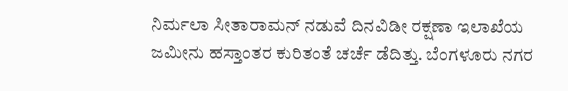ನಿರ್ಮಲಾ ಸೀತಾರಾಮನ್ ನಡುವೆ ದಿನವಿಡೀ ರಕ್ಷಣಾ ಇಲಾಖೆಯ ಜಮೀನು ಹಸ್ತಾಂತರ ಕುರಿತಂತೆ ಚರ್ಚೆ ಡೆದಿತ್ತು. ಬೆಂಗಳೂರು ನಗರ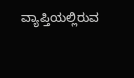ವ್ಯಾಪ್ತಿಯಲ್ಲಿರುವ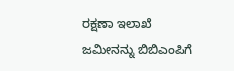ರಕ್ಷಣಾ ಇಲಾಖೆ ಜಮೀನನ್ನು ಬಿಬಿಎಂಪಿಗೆ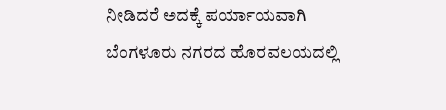ನೀಡಿದರೆ ಅದಕ್ಕೆ ಪರ್ಯಾಯವಾಗಿ ಬೆಂಗಳೂರು ನಗರದ ಹೊರವಲಯದಲ್ಲಿ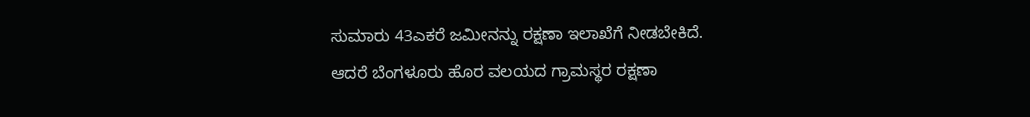ಸುಮಾರು 43ಎಕರೆ ಜಮೀನನ್ನು ರಕ್ಷಣಾ ಇಲಾಖೆಗೆ ನೀಡಬೇಕಿದೆ.
ಆದರೆ ಬೆಂಗಳೂರು ಹೊರ ವಲಯದ ಗ್ರಾಮಸ್ಥರ ರಕ್ಷಣಾ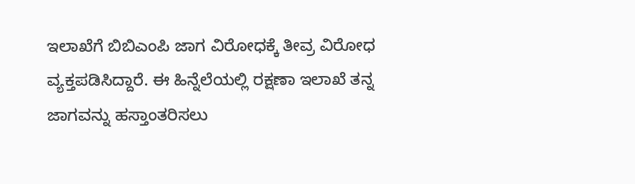ಇಲಾಖೆಗೆ ಬಿಬಿಎಂಪಿ ಜಾಗ ವಿರೋಧಕ್ಕೆ ತೀವ್ರ ವಿರೋಧ ವ್ಯಕ್ತಪಡಿಸಿದ್ದಾರೆ. ಈ ಹಿನ್ನೆಲೆಯಲ್ಲಿ ರಕ್ಷಣಾ ಇಲಾಖೆ ತನ್ನ ಜಾಗವನ್ನು ಹಸ್ತಾಂತರಿಸಲು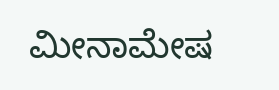ಮೀನಾಮೇಷ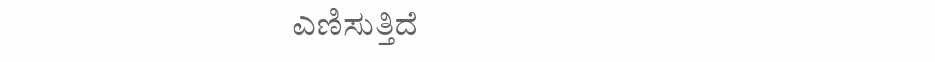ಎಣಿಸುತ್ತಿದೆ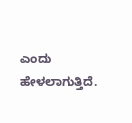ಎಂದು ಹೇಳಲಾಗುತ್ತಿದೆ.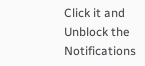Click it and Unblock the Notifications